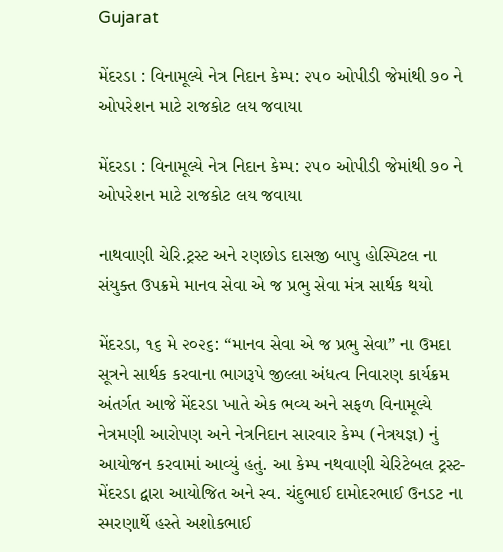Gujarat

મેંદરડા : વિનામૂલ્યે નેત્ર નિદાન કેમ્પ: ૨૫૦ ઓપીડી જેમાંથી ૭૦ ને ઓપરેશન માટે રાજકોટ લય જવાયા

મેંદરડા : વિનામૂલ્યે નેત્ર નિદાન કેમ્પ: ૨૫૦ ઓપીડી જેમાંથી ૭૦ ને ઓપરેશન માટે રાજકોટ લય જવાયા

નાથવાણી ચેરિ.ટ્રસ્ટ અને રણછોડ દાસજી બાપુ હોસ્પિટલ ના સંયુક્ત ઉપક્રમે માનવ સેવા એ જ પ્રભુ સેવા મંત્ર સાર્થક થયો

મેંદરડા, ૧૬ મે ૨૦૨૬: “માનવ સેવા એ જ પ્રભુ સેવા” ના ઉમદા સૂત્રને સાર્થક કરવાના ભાગરૂપે જીલ્લા અંધત્વ નિવારણ કાર્યક્રમ અંતર્ગત આજે મેંદરડા ખાતે એક ભવ્ય અને સફળ વિનામૂલ્યે નેત્રમણી આરોપણ અને નેત્રનિદાન સારવાર કેમ્પ (નેત્રયજ્ઞ) નું આયોજન કરવામાં આવ્યું હતું. આ કેમ્પ નથવાણી ચેરિટેબલ ટ્રસ્ટ-મેંદરડા દ્વારા આયોજિત અને સ્વ. ચંદુભાઈ દામોદરભાઈ ઉનડટ ના સ્મરણાર્થે હસ્તે અશોકભાઈ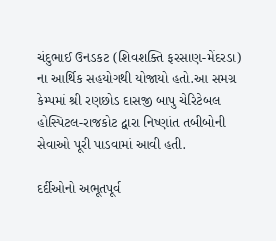ચંદુભાઈ ઉનડકટ (શિવશક્તિ ફરસાણ-મેંદરડા) ના આર્થિક સહયોગથી યોજાયો હતો.આ સમગ્ર કેમ્પમાં શ્રી રણછોડ દાસજી બાપુ ચેરિટેબલ હોસ્પિટલ-રાજકોટ દ્વારા નિષ્ણાંત તબીબોની સેવાઓ પૂરી પાડવામાં આવી હતી.

દર્દીઓનો અભૂતપૂર્વ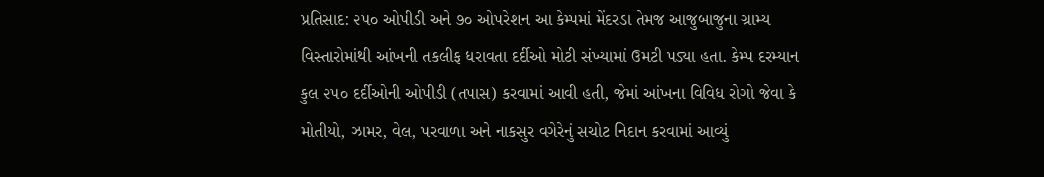પ્રતિસાદ: ૨૫૦ ઓપીડી અને ૭૦ ઓપરેશન આ કેમ્પમાં મેંદરડા તેમજ આજુબાજુના ગ્રામ્ય વિસ્તારોમાંથી આંખની તકલીફ ધરાવતા દર્દીઓ મોટી સંખ્યામાં ઉમટી પડ્યા હતા. કેમ્પ દરમ્યાન કુલ ૨૫૦ દર્દીઓની ઓપીડી (તપાસ) કરવામાં આવી હતી, જેમાં આંખના વિવિધ રોગો જેવા કે મોતીયો, ઝામર, વેલ, પરવાળા અને નાકસુર વગેરેનું સચોટ નિદાન કરવામાં આવ્યું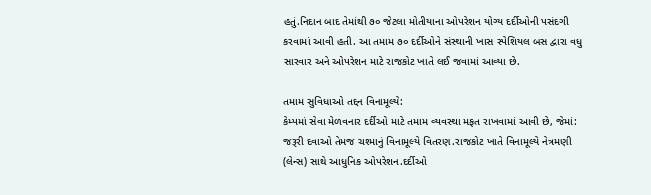હતું.નિદાન બાદ તેમાંથી ૭૦ જેટલા મોતીયાના ઓપરેશન યોગ્ય દર્દીઓની પસંદગી કરવામાં આવી હતી. આ તમામ ૭૦ દર્દીઓને સંસ્થાની ખાસ સ્પેશિયલ બસ દ્વારા વધુ સારવાર અને ઓપરેશન માટે રાજકોટ ખાતે લઈ જવામાં આવ્યા છે.

તમામ સુવિધાઓ તદ્દન વિનામૂલ્યે:
કેમ્પમાં સેવા મેળવનાર દર્દીઓ માટે તમામ વ્યવસ્થા મફત રાખવામાં આવી છે, જેમાં:
જરૂરી દવાઓ તેમજ ચશ્માનું વિનામૂલ્યે વિતરણ.રાજકોટ ખાતે વિનામૂલ્યે નેત્રમણી (લેન્સ) સાથે આધુનિક ઓપરેશન.દર્દીઓ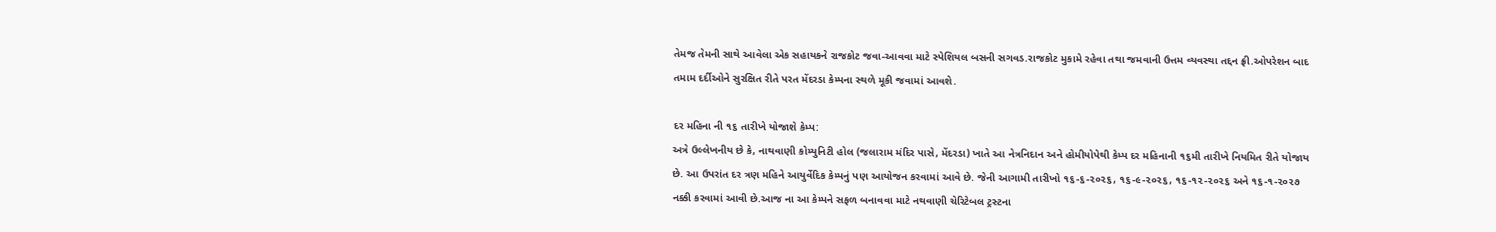તેમજ તેમની સાથે આવેલા એક સહાયકને રાજકોટ જવા-આવવા માટે સ્પેશિયલ બસની સગવડ.રાજકોટ મુકામે રહેવા તથા જમવાની ઉત્તમ વ્યવસ્થા તદ્દન ફ્રી.ઓપરેશન બાદ તમામ દર્દીઓને સુરક્ષિત રીતે પરત મેંદરડા કેમ્પના સ્થળે મૂકી જવામાં આવશે.

દર મહિના ની ૧૬ તારીખે યોજાશે કેમ્પ:
અત્રે ઉલ્લેખનીય છે કે, નાથવાણી કોમ્યુનિટી હોલ (જલારામ મંદિર પાસે, મેંદરડા) ખાતે આ નેત્રનિદાન અને હોમીયોપેથી કેમ્પ દર મહિનાની ૧૬મી તારીખે નિયમિત રીતે યોજાય છે. આ ઉપરાંત દર ત્રણ મહિને આયુર્વેદિક કેમ્પનું પણ આયોજન કરવામાં આવે છે. જેની આગામી તારીખો ૧૬-૬-૨૦૨૬, ૧૬-૯-૨૦૨૬, ૧૬-૧૨-૨૦૨૬ અને ૧૬-૧-૨૦૨૭ નક્કી કરવામાં આવી છે.આજ ના આ કેમ્પને સફળ બનાવવા માટે નથવાણી ચેરિટેબલ ટ્રસ્ટના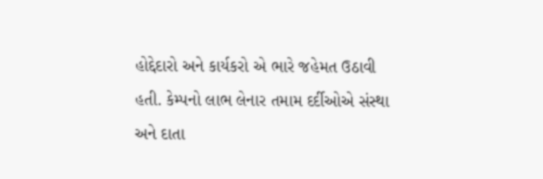હોદ્દેદારો અને કાર્યકરો એ ભારે જહેમત ઉઠાવી હતી. કેમ્પનો લાભ લેનાર તમામ દર્દીઓએ સંસ્થા અને દાતા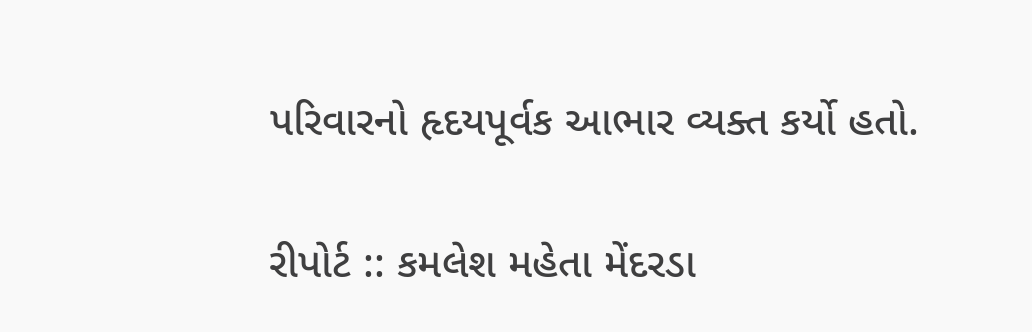પરિવારનો હૃદયપૂર્વક આભાર વ્યક્ત કર્યો હતો.

રીપોર્ટ :: કમલેશ મહેતા મેંદરડા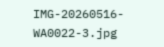IMG-20260516-WA0022-3.jpg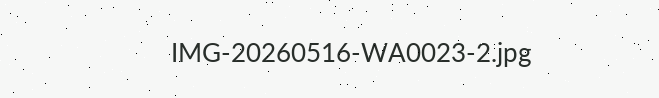IMG-20260516-WA0023-2.jpg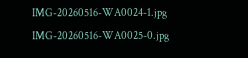IMG-20260516-WA0024-1.jpg IMG-20260516-WA0025-0.jpg